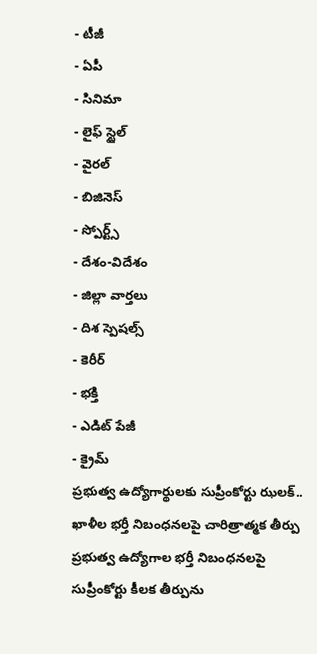- టీజీ
- ఏపీ
- సినిమా
- లైఫ్ స్టైల్
- వైరల్
- బిజినెస్
- స్పోర్ట్స్
- దేశం-విదేశం
- జిల్లా వార్తలు
- దిశ స్పెషల్స్
- కెరీర్
- భక్తి
- ఎడిట్ పేజీ
- క్రైమ్
ప్రభుత్వ ఉద్యోగార్థులకు సుప్రీంకోర్టు ఝలక్.. ఖాళీల భర్తీ నిబంధనలపై చారిత్రాత్మక తీర్పు
ప్రభుత్వ ఉద్యోగాల భర్తీ నిబంధనలపై సుప్రీంకోర్టు కీలక తీర్పును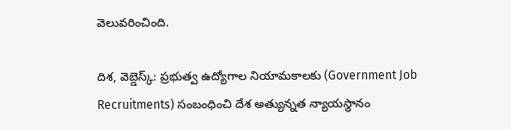వెలువరించింది.

దిశ, వెబ్డెస్క్: ప్రభుత్వ ఉద్యోగాల నియామకాలకు (Government Job Recruitments) సంబంధించి దేశ అత్యున్నత న్యాయస్థానం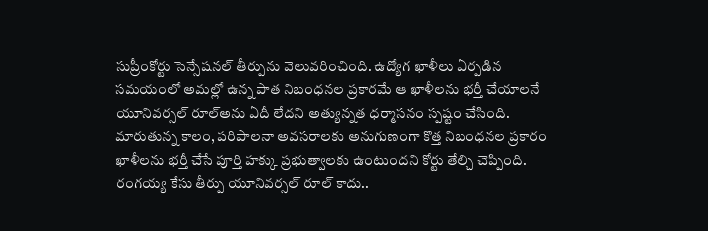సుప్రీంకోర్టు సెన్సేషనల్ తీర్పును వెలువరించింది. ఉద్యోగ ఖాళీలు ఏర్పడిన సమయంలో అమల్లో ఉన్న పాత నిబంధనల ప్రకారమే ఆ ఖాళీలను భర్తీ చేయాలనే యూనివర్సల్ రూల్అను ఏదీ లేదని అత్యున్నత ధర్మాసనం స్పష్టం చేసింది. మారుతున్న కాలం, పరిపాలనా అవసరాలకు అనుగుణంగా కొత్త నిబంధనల ప్రకారం ఖాళీలను భర్తీ చేసే పూర్తి హక్కు ప్రభుత్వాలకు ఉంటుందని కోర్టు తేల్చి చెప్పింది.
రంగయ్య కేసు తీర్పు యూనివర్సల్ రూల్ కాదు..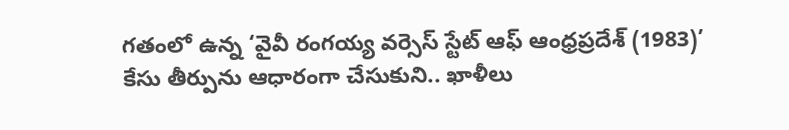గతంలో ఉన్న ‘వైవీ రంగయ్య వర్సెస్ స్టేట్ ఆఫ్ ఆంధ్రప్రదేశ్ (1983)’ కేసు తీర్పును ఆధారంగా చేసుకుని.. ఖాళీలు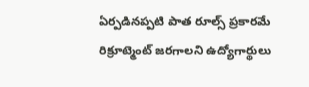ఏర్పడినప్పటి పాత రూల్స్ ప్రకారమే రిక్రూట్మెంట్ జరగాలని ఉద్యోగార్థులు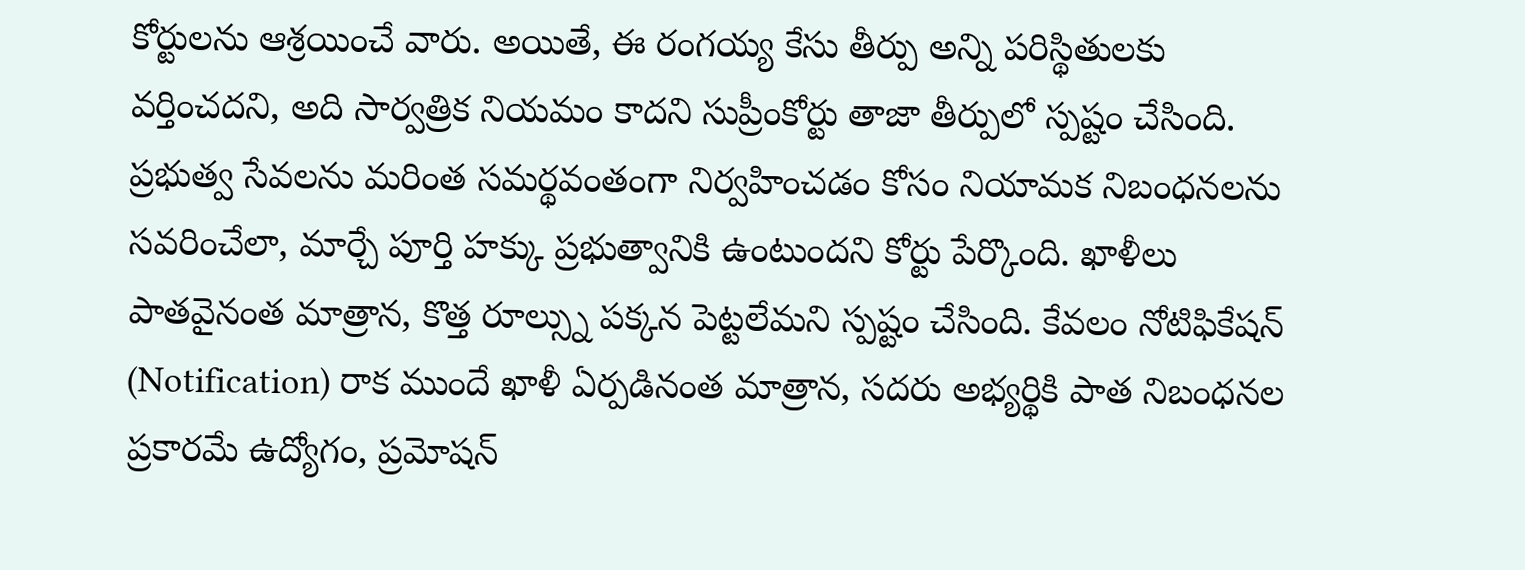కోర్టులను ఆశ్రయించే వారు. అయితే, ఈ రంగయ్య కేసు తీర్పు అన్ని పరిస్థితులకు వర్తించదని, అది సార్వత్రిక నియమం కాదని సుప్రీంకోర్టు తాజా తీర్పులో స్పష్టం చేసింది. ప్రభుత్వ సేవలను మరింత సమర్థవంతంగా నిర్వహించడం కోసం నియామక నిబంధనలను సవరించేలా, మార్చే పూర్తి హక్కు ప్రభుత్వానికి ఉంటుందని కోర్టు పేర్కొంది. ఖాళీలు పాతవైనంత మాత్రాన, కొత్త రూల్స్ను పక్కన పెట్టలేమని స్పష్టం చేసింది. కేవలం నోటిఫికేషన్ (Notification) రాక ముందే ఖాళీ ఏర్పడినంత మాత్రాన, సదరు అభ్యర్థికి పాత నిబంధనల ప్రకారమే ఉద్యోగం, ప్రమోషన్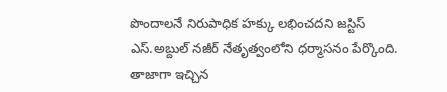పొందాలనే నిరుపాధిక హక్కు లభించదని జస్టిస్ ఎస్.అబ్దుల్ నజీర్ నేతృత్వంలోని ధర్మాసనం పేర్కొంది.
తాజాగా ఇచ్చిన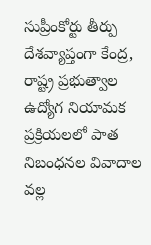సుప్రీంకోర్టు తీర్పు దేశవ్యాప్తంగా కేంద్ర, రాష్ట్ర ప్రభుత్వాల ఉద్యోగ నియామక ప్రక్రియలలో పాత నిబంధనల వివాదాల వల్ల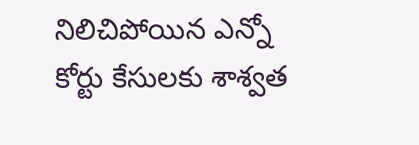నిలిచిపోయిన ఎన్నో కోర్టు కేసులకు శాశ్వత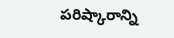పరిష్కారాన్ని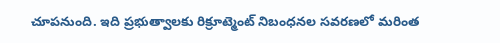చూపనుంది. ఇది ప్రభుత్వాలకు రిక్రూట్మెంట్ నిబంధనల సవరణలో మరింత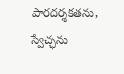పారదర్శకతను, స్వేచ్ఛను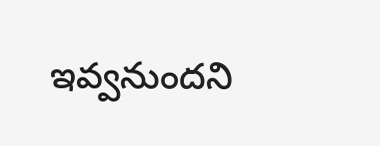ఇవ్వనుందని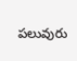పలువురు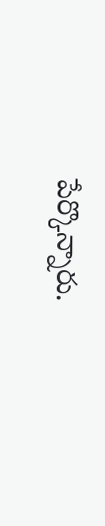పేర్కొన్నారు.